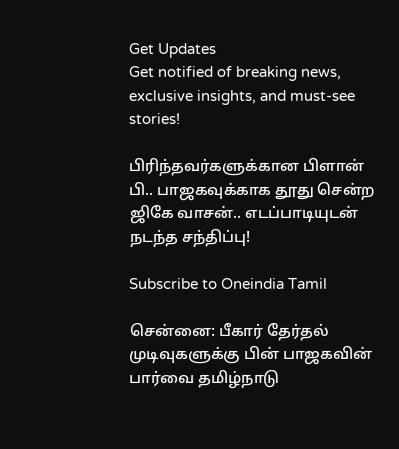Get Updates
Get notified of breaking news, exclusive insights, and must-see stories!

பிரிந்தவர்களுக்கான பிளான் பி.. பாஜகவுக்காக தூது சென்ற ஜிகே வாசன்.. எடப்பாடியுடன் நடந்த சந்திப்பு!

Subscribe to Oneindia Tamil

சென்னை: பீகார் தேர்தல் முடிவுகளுக்கு பின் பாஜகவின் பார்வை தமிழ்நாடு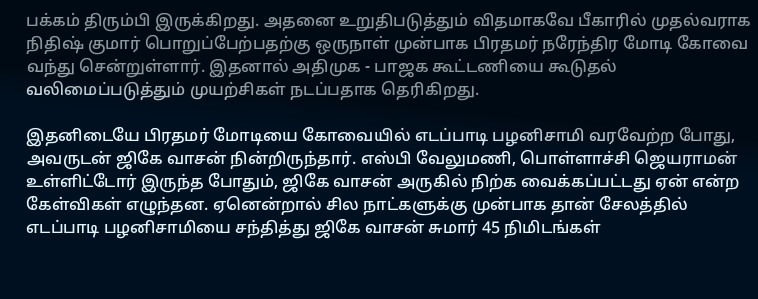பக்கம் திரும்பி இருக்கிறது. அதனை உறுதிபடுத்தும் விதமாகவே பீகாரில் முதல்வராக நிதிஷ் குமார் பொறுப்பேற்பதற்கு ஒருநாள் முன்பாக பிரதமர் நரேந்திர மோடி கோவை வந்து சென்றுள்ளார். இதனால் அதிமுக - பாஜக கூட்டணியை கூடுதல் வலிமைப்படுத்தும் முயற்சிகள் நடப்பதாக தெரிகிறது.

இதனிடையே பிரதமர் மோடியை கோவையில் எடப்பாடி பழனிசாமி வரவேற்ற போது, அவருடன் ஜிகே வாசன் நின்றிருந்தார். எஸ்பி வேலுமணி, பொள்ளாச்சி ஜெயராமன் உள்ளிட்டோர் இருந்த போதும், ஜிகே வாசன் அருகில் நிற்க வைக்கப்பட்டது ஏன் என்ற கேள்விகள் எழுந்தன. ஏனென்றால் சில நாட்களுக்கு முன்பாக தான் சேலத்தில் எடப்பாடி பழனிசாமியை சந்தித்து ஜிகே வாசன் சுமார் 45 நிமிடங்கள்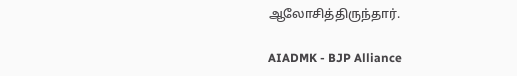ஆலோசித்திருந்தார்.

AIADMK - BJP Alliance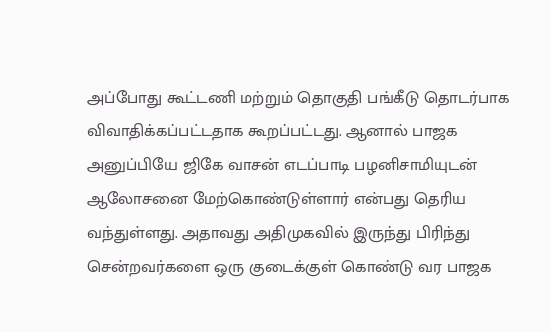அப்போது கூட்டணி மற்றும் தொகுதி பங்கீடு தொடர்பாக விவாதிக்கப்பட்டதாக கூறப்பட்டது. ஆனால் பாஜக அனுப்பியே ஜிகே வாசன் எடப்பாடி பழனிசாமியுடன் ஆலோசனை மேற்கொண்டுள்ளார் என்பது தெரிய வந்துள்ளது. அதாவது அதிமுகவில் இருந்து பிரிந்து சென்றவர்களை ஒரு குடைக்குள் கொண்டு வர பாஜக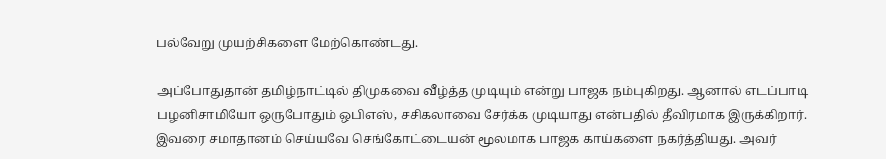பல்வேறு முயற்சிகளை மேற்கொண்டது.

அப்போதுதான் தமிழ்நாட்டில் திமுகவை வீழ்த்த முடியும் என்று பாஜக நம்புகிறது. ஆனால் எடப்பாடி பழனிசாமியோ ஒருபோதும் ஒபிஎஸ், சசிகலாவை சேர்க்க முடியாது என்பதில் தீவிரமாக இருக்கிறார். இவரை சமாதானம் செய்யவே செங்கோட்டையன் மூலமாக பாஜக காய்களை நகர்த்தியது. அவர்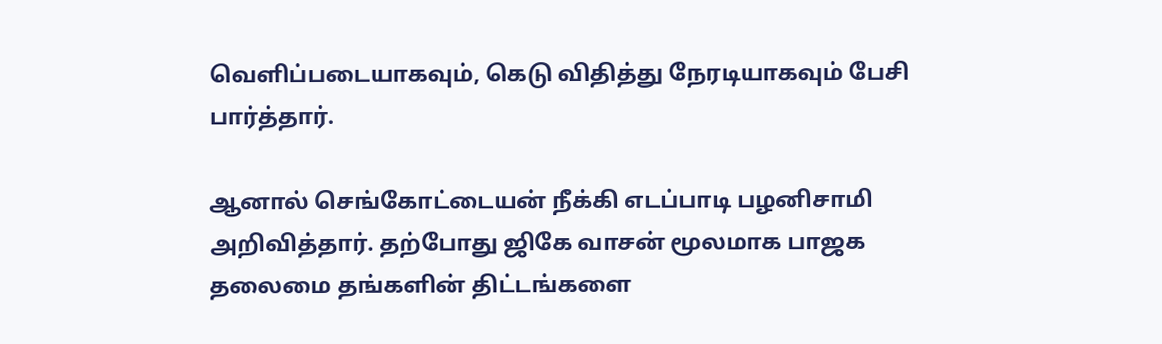வெளிப்படையாகவும், கெடு விதித்து நேரடியாகவும் பேசி பார்த்தார்.

ஆனால் செங்கோட்டையன் நீக்கி எடப்பாடி பழனிசாமி அறிவித்தார். தற்போது ஜிகே வாசன் மூலமாக பாஜக தலைமை தங்களின் திட்டங்களை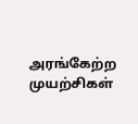அரங்கேற்ற முயற்சிகள்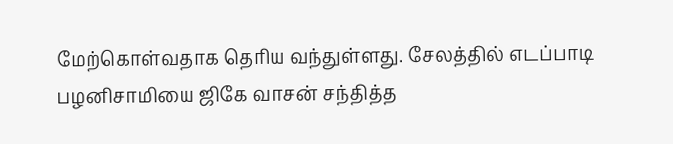மேற்கொள்வதாக தெரிய வந்துள்ளது. சேலத்தில் எடப்பாடி பழனிசாமியை ஜிகே வாசன் சந்தித்த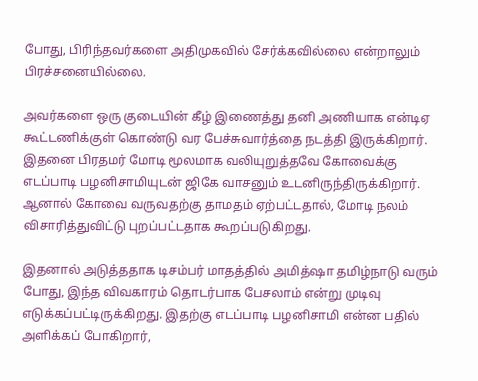போது, பிரிந்தவர்களை அதிமுகவில் சேர்க்கவில்லை என்றாலும் பிரச்சனையில்லை.

அவர்களை ஒரு குடையின் கீழ் இணைத்து தனி அணியாக என்டிஏ கூட்டணிக்குள் கொண்டு வர பேச்சுவார்த்தை நடத்தி இருக்கிறார். இதனை பிரதமர் மோடி மூலமாக வலியுறுத்தவே கோவைக்கு எடப்பாடி பழனிசாமியுடன் ஜிகே வாசனும் உடனிருந்திருக்கிறார். ஆனால் கோவை வருவதற்கு தாமதம் ஏற்பட்டதால், மோடி நலம் விசாரித்துவிட்டு புறப்பட்டதாக கூறப்படுகிறது.

இதனால் அடுத்ததாக டிசம்பர் மாதத்தில் அமித்ஷா தமிழ்நாடு வரும் போது, இந்த விவகாரம் தொடர்பாக பேசலாம் என்று முடிவு எடுக்கப்பட்டிருக்கிறது. இதற்கு எடப்பாடி பழனிசாமி என்ன பதில் அளிக்கப் போகிறார்,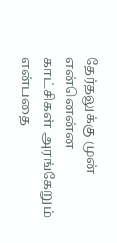தேர்தலுக்கு முன் என்னென்ன காட்சிகள் அரங்கேறும் என்பதை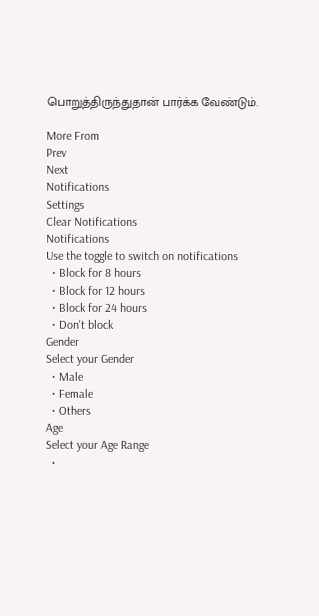பொறுத்திருந்துதான் பார்க்க வேண்டும்.

More From
Prev
Next
Notifications
Settings
Clear Notifications
Notifications
Use the toggle to switch on notifications
  • Block for 8 hours
  • Block for 12 hours
  • Block for 24 hours
  • Don't block
Gender
Select your Gender
  • Male
  • Female
  • Others
Age
Select your Age Range
  •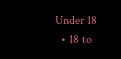Under 18
  • 18 to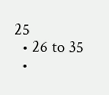25
  • 26 to 35
  •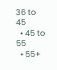36 to 45
  • 45 to 55
  • 55+